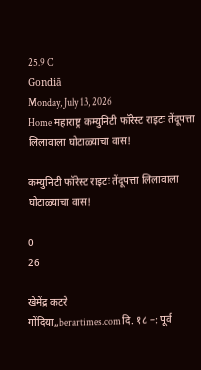25.9 C
Gondiā
Monday, July 13, 2026
Home महाराष्ट्र कम्युनिटी फॉरेस्ट राइटः तेंदूपत्ता लिलावाला घोटाळ्याचा वास!

कम्युनिटी फॉरेस्ट राइटः तेंदूपत्ता लिलावाला घोटाळ्याचा वास!

0
26

खेमेंद्र कटरे
गोंदिया,,berartimes.comदि. १८ –: पूर्व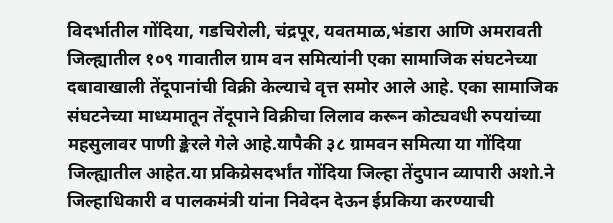विदर्भातील गोंदिया, गडचिरोली, चंद्रपूर, यवतमाळ,भंडारा आणि अमरावती जिल्ह्यातील १०९ गावातील ग्राम वन समित्यांनी एका सामाजिक संघटनेच्या दबावाखाली तेंदूपानांची विक्री केल्याचे वृत्त समोर आले आहे. एका सामाजिक संघटनेच्या माध्यमातून तेंदूपाने विक्रीचा लिलाव करून कोट्यवधी रुपयांच्या महसुलावर पाणी ङ्केरले गेले आहे.यापैकी ३८ ग्रामवन समित्या या गोंदिया जिल्ह्यातील आहेत.या प्रकिय्रेसदर्भांत गोंदिया जिल्हा तेंदुपान व्यापारी अशो.ने जिल्हाधिकारी व पालकमंत्री यांना निवेदन देऊन ईप्रकिया करण्याची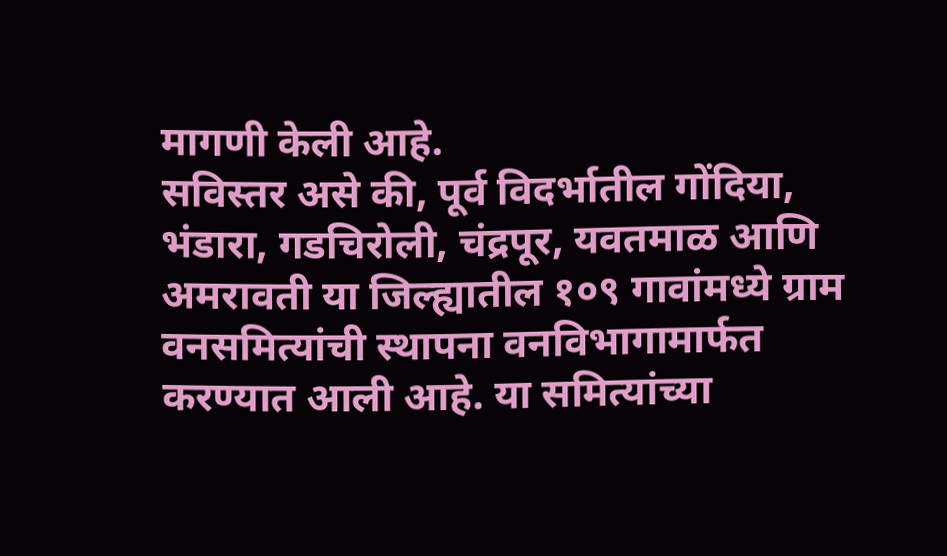मागणी केली आहे.
सविस्तर असे की, पूर्व विदर्भातील गोंदिया, भंडारा, गडचिरोली, चंद्रपूर, यवतमाळ आणि अमरावती या जिल्ह्यातील १०९ गावांमध्ये ग्राम वनसमित्यांची स्थापना वनविभागामार्फत करण्यात आली आहे. या समित्यांच्या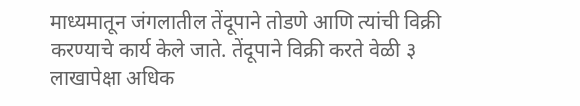माध्यमातून जंगलातील तेंदूपाने तोडणे आणि त्यांची विक्री करण्याचे कार्य केले जाते. तेंदूपाने विक्री करते वेळी ३ लाखापेक्षा अधिक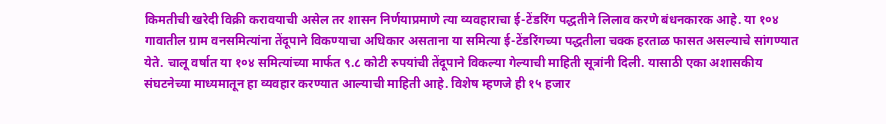किमतीची खरेदी विक्री करावयाची असेल तर शासन निर्णयाप्रमाणे त्या व्यवहाराचा ई-टेंडरिंग पद्धतीने लिलाव करणे बंधनकारक आहे. या १०४ गावातील ग्राम वनसमित्यांना तेंदूपाने विकण्याचा अधिकार असताना या समित्या ई-टेंडरिंगच्या पद्धतीला चक्क हरताळ फासत असल्याचे सांगण्यात येते. चालू वर्षात या १०४ समित्यांच्या मार्फत ९.८ कोटी रुपयांची तेंदूपाने विकल्या गेल्याची माहिती सूत्रांनी दिली. यासाठी एका अशासकीय संघटनेच्या माध्यमातून हा व्यवहार करण्यात आल्याची माहिती आहे. विशेष म्हणजे ही १५ हजार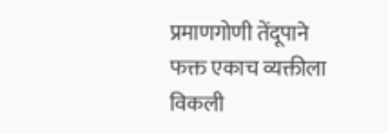प्रमाणगोणी तेंदूपाने फक्त एकाच व्यक्तीला विकली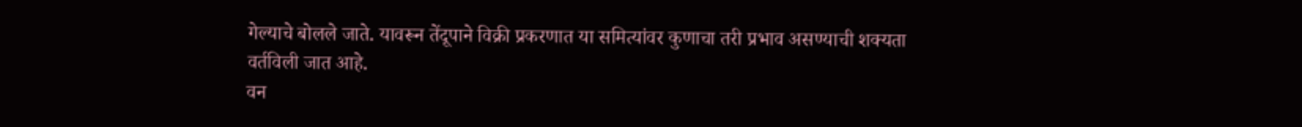गेल्याचे बोलले जाते. यावरून तेंदूपाने विक्री प्रकरणात या समित्यांवर कुणाचा तरी प्रभाव असण्याची शक्यता वर्तविली जात आहे.
वन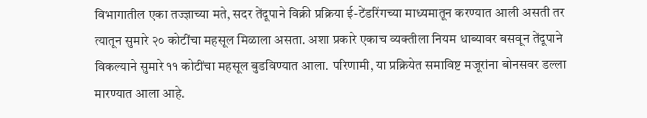विभागातील एका तज्ज्ञाच्या मते, सदर तेंदूपाने विक्री प्रक्रिया ई-टेंडरिंगच्या माध्यमातून करण्यात आली असती तर त्यातून सुमारे २० कोटींचा महसूल मिळाला असता. अशा प्रकारे एकाच व्यक्तीला नियम धाब्यावर बसवून तेंदूपाने विकल्याने सुमारे ११ कोटींचा महसूल बुडविण्यात आला. परिणामी, या प्रक्रियेत समाविष्ट मजूरांना बोनसवर डल्ला मारण्यात आला आहे.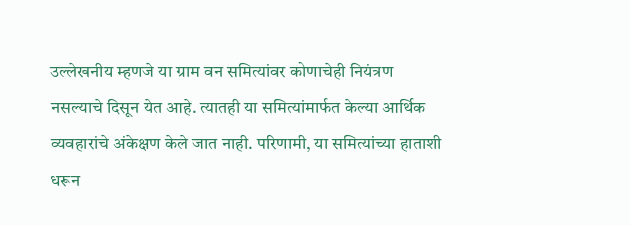उल्लेखनीय म्हणजे या ग्राम वन समित्यांवर कोणाचेही नियंत्रण नसल्याचे दिसून येत आहे. त्यातही या समित्यांमार्फत केल्या आर्थिक व्यवहारांचे अंकेक्षण केले जात नाही. परिणामी, या समित्यांच्या हाताशी धरून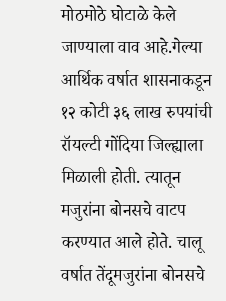मोठमोठे घोटाळे केले जाण्याला वाव आहे.गेल्या आर्थिक वर्षात शासनाकडून १२ कोटी ३६ लाख रुपयांची रॉयल्टी गोंदिया जिल्ह्याला मिळाली होती. त्यातून मजुरांना बोनसचे वाटप करण्यात आले होते. चालू वर्षात तेंदूमजुरांना बोनसचे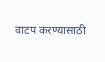वाटप करण्यासाठी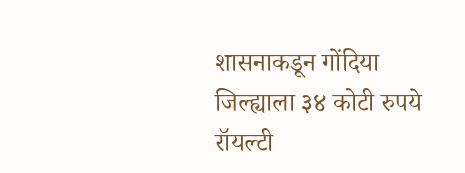शासनाकडून गोंदिया जिल्ह्याला ३४ कोटी रुपये रॉयल्टी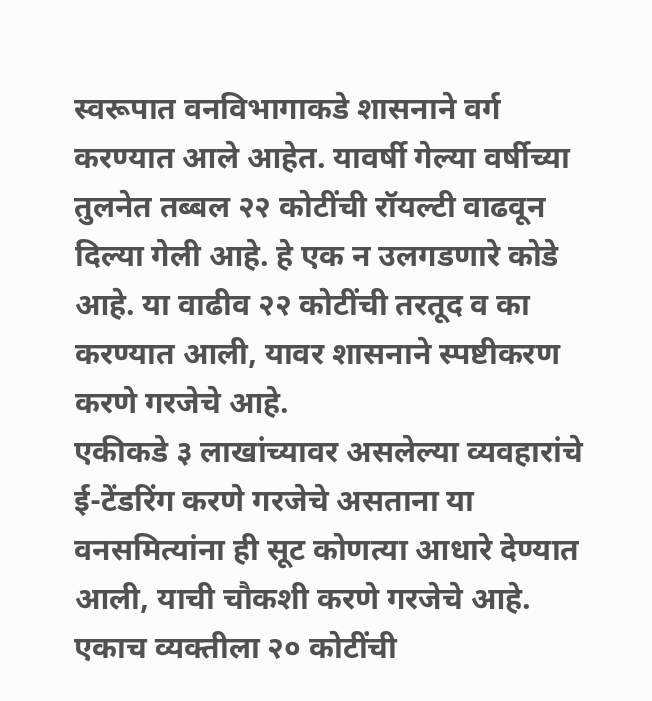स्वरूपात वनविभागाकडे शासनाने वर्ग करण्यात आले आहेत. यावर्षी गेल्या वर्षीच्या तुलनेत तब्बल २२ कोटींची रॉयल्टी वाढवून दिल्या गेली आहे. हे एक न उलगडणारे कोडे आहे. या वाढीव २२ कोटींची तरतूद व का करण्यात आली, यावर शासनाने स्पष्टीकरण करणे गरजेचे आहे.
एकीकडे ३ लाखांच्यावर असलेल्या व्यवहारांचे ई-टेंडरिंग करणे गरजेचे असताना या वनसमित्यांना ही सूट कोणत्या आधारे देण्यात आली, याची चौकशी करणे गरजेचे आहे. एकाच व्यक्तीला २० कोटींची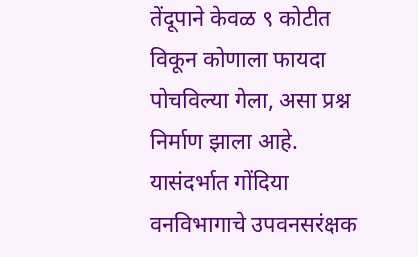तेंदूपाने केवळ ९ कोटीत विकून कोणाला फायदा पोचविल्या गेला, असा प्रश्न निर्माण झाला आहे.
यासंदर्भात गोंदिया वनविभागाचे उपवनसरंक्षक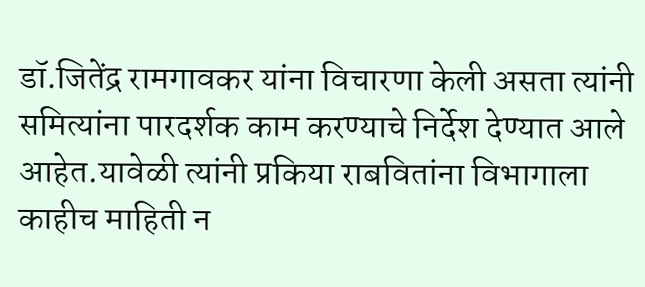डॉ.जितेंद्र रामगावकर यांना विचारणा केली असता त्यांनी समित्यांना पारदर्शक काम करण्याचे निर्देश देण्यात आले आहेत.यावेळी त्यांनी प्रकिया राबवितांना विभागाला काहीच माहिती न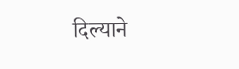दिल्याने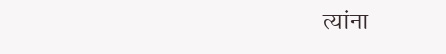त्यांना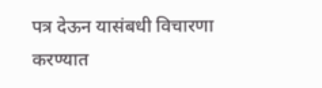पत्र देऊन यासंबधी विचारणा करण्यात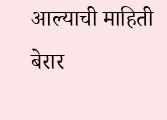आल्याची माहिती बेरार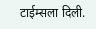टाईम्सला दिली.